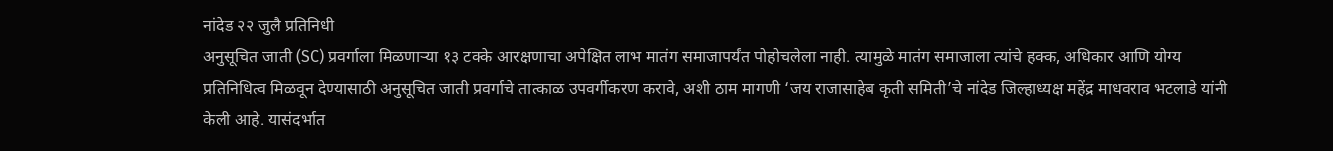नांदेड २२ जुलै प्रतिनिधी
अनुसूचित जाती (SC) प्रवर्गाला मिळणाऱ्या १३ टक्के आरक्षणाचा अपेक्षित लाभ मातंग समाजापर्यंत पोहोचलेला नाही. त्यामुळे मातंग समाजाला त्यांचे हक्क, अधिकार आणि योग्य प्रतिनिधित्व मिळवून देण्यासाठी अनुसूचित जाती प्रवर्गाचे तात्काळ उपवर्गीकरण करावे, अशी ठाम मागणी ‘जय राजासाहेब कृती समिती’चे नांदेड जिल्हाध्यक्ष महेंद्र माधवराव भटलाडे यांनी केली आहे. यासंदर्भात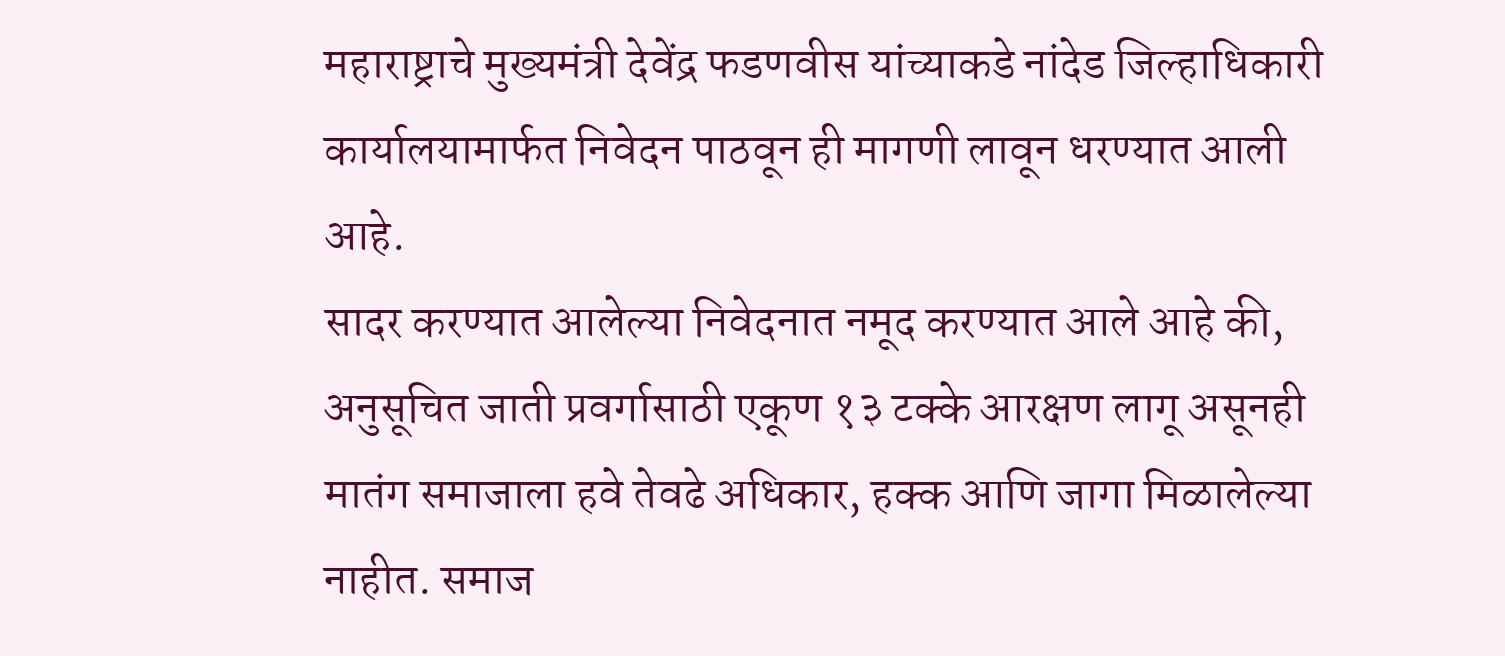महाराष्ट्राचे मुख्यमंत्री देवेंद्र फडणवीस यांच्याकडे नांदेड जिल्हाधिकारी कार्यालयामार्फत निवेदन पाठवून ही मागणी लावून धरण्यात आली आहे.
सादर करण्यात आलेल्या निवेदनात नमूद करण्यात आले आहे की, अनुसूचित जाती प्रवर्गासाठी एकूण १३ टक्के आरक्षण लागू असूनही मातंग समाजाला हवे तेवढे अधिकार, हक्क आणि जागा मिळालेल्या नाहीत. समाज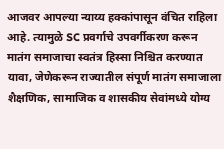आजवर आपल्या न्याय्य हक्कांपासून वंचित राहिला आहे. त्यामुळे SC प्रवर्गाचे उपवर्गीकरण करून मातंग समाजाचा स्वतंत्र हिस्सा निश्चित करण्यात यावा, जेणेकरून राज्यातील संपूर्ण मातंग समाजाला शैक्षणिक, सामाजिक व शासकीय सेवांमध्ये योग्य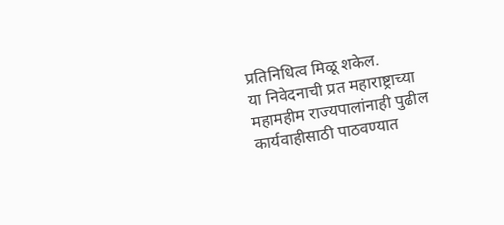प्रतिनिधित्व मिळू शकेल.
या निवेदनाची प्रत महाराष्ट्राच्या महामहीम राज्यपालांनाही पुढील कार्यवाहीसाठी पाठवण्यात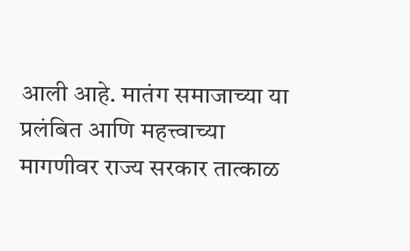आली आहे. मातंग समाजाच्या या प्रलंबित आणि महत्त्वाच्या मागणीवर राज्य सरकार तात्काळ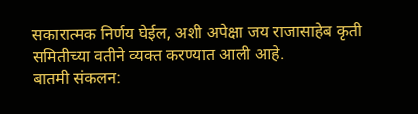सकारात्मक निर्णय घेईल, अशी अपेक्षा जय राजासाहेब कृती समितीच्या वतीने व्यक्त करण्यात आली आहे.
बातमी संकलन: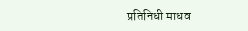प्रतिनिधी माधव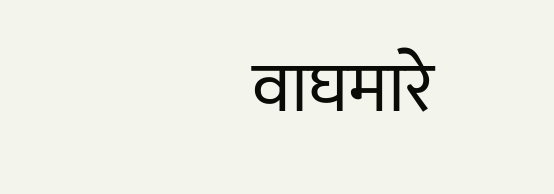वाघमारे